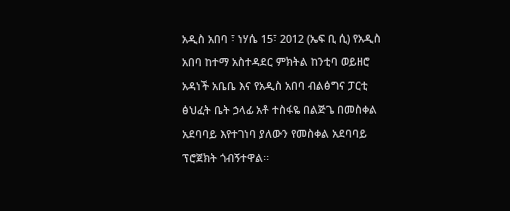አዲስ አበባ ፣ ነሃሴ 15፣ 2012 (ኤፍ ቢ ሲ) የአዲስ አበባ ከተማ አስተዳደር ምክትል ከንቲባ ወይዘሮ አዳነች አቤቤ እና የአዲስ አበባ ብልፅግና ፓርቲ ፅህፈት ቤት ኃላፊ አቶ ተስፋዬ በልጅጌ በመስቀል አደባባይ እየተገነባ ያለውን የመስቀል አደባባይ ፕሮጀክት ጎብኝተዋል፡፡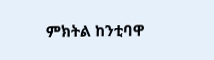ምክትል ከንቲባዋ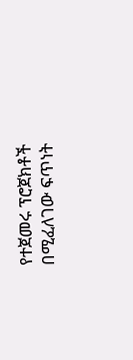የተጀመሩ ፕሮጀክቶች በሚፈለገው ፍጥነት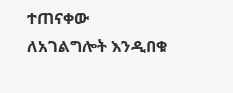ተጠናቀው ለአገልግሎት እንዲበቁ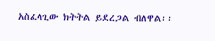አስፈላጊው ክትትል ይደረጋል ብለዋል፡፡